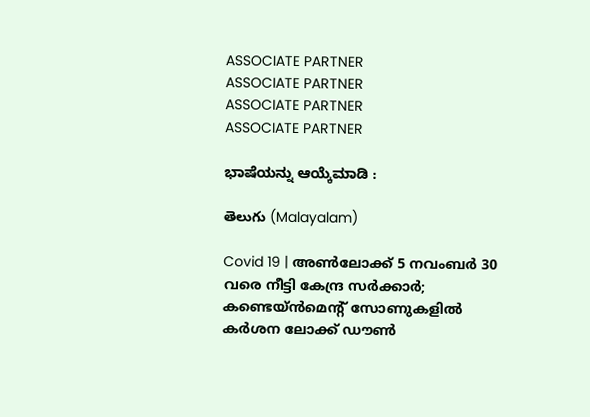ASSOCIATE PARTNER
ASSOCIATE PARTNER
ASSOCIATE PARTNER
ASSOCIATE PARTNER

ಭಾಷೆಯನ್ನು ಆಯ್ಕೆಮಾಡಿ :

తెలుగు (Malayalam)

Covid 19 | അൺലോക്ക് 5 നവംബർ 30 വരെ നീട്ടി കേന്ദ്ര സർക്കാർ; കണ്ടെയ്ൻമെന്റ് സോണുകളിൽ കർശന ലോക്ക് ഡൗൺ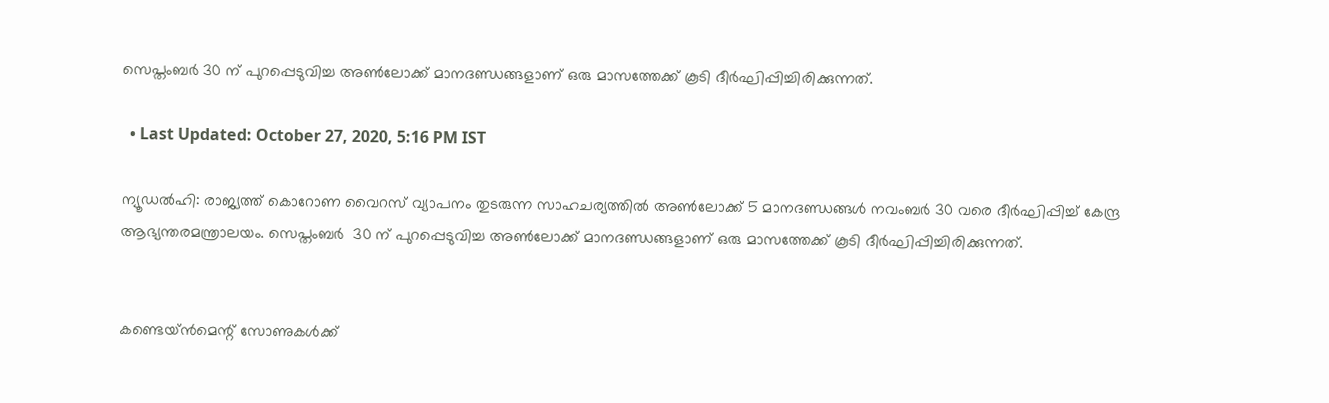സെപ്തംബർ 30 ന് പുറപ്പെടുവിച്ച അൺലോക്ക് മാനദണ്ഡങ്ങളാണ് ഒരു മാസത്തേക്ക് കൂടി ദീർഘിപ്പിച്ചിരിക്കുന്നത്.

  • Last Updated: October 27, 2020, 5:16 PM IST

ന്യൂഡൽഹി: രാജ്യത്ത് കൊറോണ വൈറസ് വ്യാപനം തുടരുന്ന സാഹചര്യത്തിൽ അൺലോക്ക് 5 മാനദണ്ഡങ്ങൾ നവംബർ 30 വരെ ദീർഘിപ്പിച്ച് കേന്ദ്ര ആഭ്യന്തരമന്ത്രാലയം. സെപ്തംബർ  30 ന് പുറപ്പെടുവിച്ച അൺലോക്ക് മാനദണ്ഡങ്ങളാണ് ഒരു മാസത്തേക്ക് കൂടി ദീർഘിപ്പിച്ചിരിക്കുന്നത്.


കണ്ടെയ്ൻമെന്റ് സോണുകൾക്ക്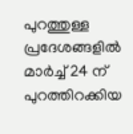പുറത്തുള്ള പ്രദേശങ്ങളിൽ മാർച്ച് 24 ന് പുറത്തിറക്കിയ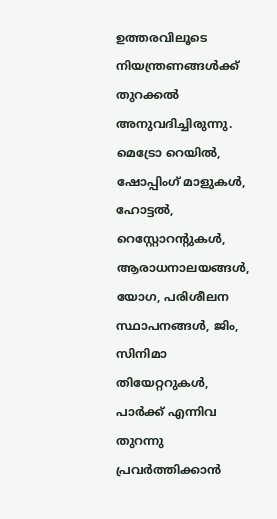ഉത്തരവിലൂടെ നിയന്ത്രണങ്ങൾക്ക് തുറക്കൽ അനുവദിച്ചിരുന്നു. മെട്രോ റെയിൽ, ഷോപ്പിംഗ് മാളുകൾ, ഹോട്ടൽ, റെസ്റ്റോറന്റുകൾ, ആരാധനാലയങ്ങൾ,  യോഗ, പരിശീലന സ്ഥാപനങ്ങൾ, ജിം, സിനിമാ തിയേറ്ററുകൾ, പാർക്ക് എന്നിവ തുറന്നു പ്രവർത്തിക്കാൻ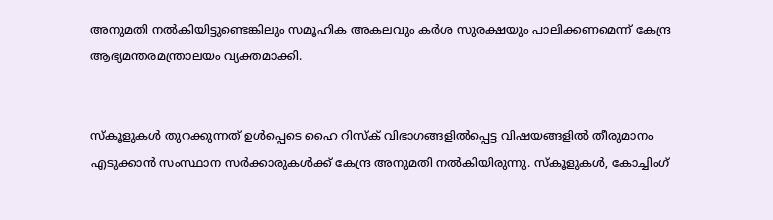അനുമതി നൽകിയിട്ടുണ്ടെങ്കിലും സമൂഹിക അകലവും കർശ സുരക്ഷയും പാലിക്കണമെന്ന് കേന്ദ്ര ആഭ്യമന്തരമന്ത്രാലയം വ്യക്തമാക്കി.


സ്കൂളുകൾ തുറക്കുന്നത് ഉൾപ്പെടെ ഹൈ റിസ്ക് വിഭാഗങ്ങളിൽപ്പെട്ട വിഷയങ്ങളിൽ തീരുമാനം എടുക്കാൻ സംസ്ഥാന സർക്കാരുകൾക്ക് കേന്ദ്ര അനുമതി നൽകിയിരുന്നു. സ്കൂളുകൾ, കോച്ചിംഗ്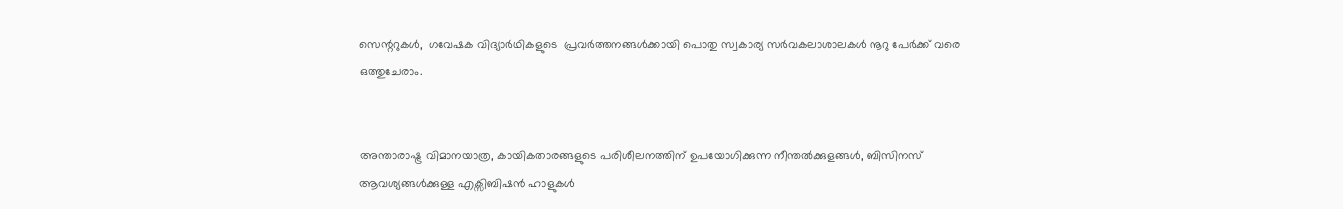സെന്ററുകൾ,  ഗവേഷക വിദ്യാർഥികളുടെ  പ്രവർത്തനങ്ങൾക്കായി പൊതു സ്വകാര്യ സർവകലാശാലകൾ നൂറു പേർക്ക് വരെ ഒത്തുചേരാം.


അന്താരാഷ്ട്ര വിമാനയാത്ര, കായികതാരങ്ങളുടെ പരിശീലനത്തിന് ഉപയോഗിക്കുന്ന നീന്തൽക്കുളങ്ങൾ, ബിസിനസ് ആവശ്യങ്ങൾക്കുള്ള എക്സിബിഷൻ ഹാളുകൾ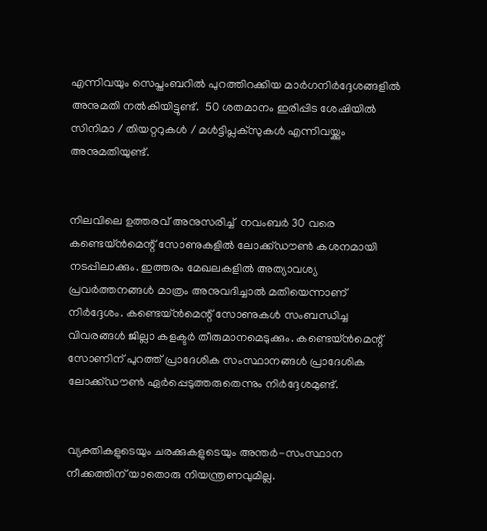എന്നിവയും സെപ്തംബറിൽ പുറത്തിറക്കിയ മാർഗനിർദ്ദേശങ്ങളിൽ അനുമതി നൽകിയിട്ടുണ്ട്.  50 ശതമാനം ഇരിപ്പിട ശേഷിയിൽ സിനിമാ / തിയറ്ററുകൾ / മൾട്ടിപ്ലക്സുകൾ എന്നിവയ്ക്കും അനുമതിയുണ്ട്.


നിലവിലെ ഉത്തരവ് അനുസരിച്ച്  നവംബർ 30 വരെ കണ്ടെയ്ൻ‌മെന്റ് സോണുകളിൽ‌ ലോക്ക്ഡൗൺ കശനമായി നടപ്പിലാക്കും. ഇത്തരം മേഖലകളിൽ അത്യാവശ്യ പ്രവർത്തനങ്ങൾ മാത്രം അനുവദിച്ചാൽ മതിയെന്നാണ് നിർദ്ദേശം. കണ്ടെയ്ൻമെന്റ് സോണുകൾ സംബന്ധിച്ച വിവരങ്ങൾ ജില്ലാ കളക്ടർ തീരുമാനമെടുക്കും. കണ്ടെയ്‌ൻമെന്റ് സോണിന് പുറത്ത് പ്രാദേശിക സംസ്ഥാനങ്ങൾ പ്രാദേശിക ലോക്ക്ഡൗൺ ഏർപ്പെടുത്തരുതെന്നും നിർദ്ദേശമുണ്ട്.


വ്യക്തികളുടെയും ചരക്കുകളുടെയും അന്തർ-സംസ്ഥാന നീക്കത്തിന് യാതൊരു നിയന്ത്രണവുമില്ല.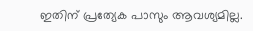ഇതിന് പ്രത്യേക പാസും ആവശ്യമില്ല.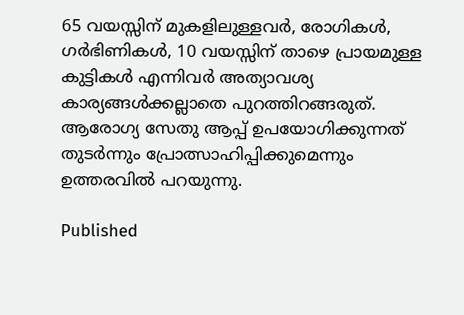65 വയസ്സിന് മുകളിലുള്ളവർ, രോഗികൾ, ഗർഭിണികൾ, 10 വയസ്സിന് താഴെ പ്രായമുള്ള കുട്ടികൾ എന്നിവർ അത്യാവശ്യ കാര്യങ്ങൾക്കല്ലാതെ പുറത്തിറങ്ങരുത്. ആരോഗ്യ സേതു ആപ്പ് ഉപയോഗിക്കുന്നത് തുടർന്നും പ്രോത്സാഹിപ്പിക്കുമെന്നും ഉത്തരവിൽ പറയുന്നു.

Published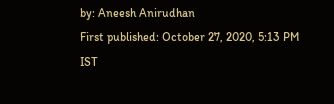by: Aneesh Anirudhan
First published: October 27, 2020, 5:13 PM IST